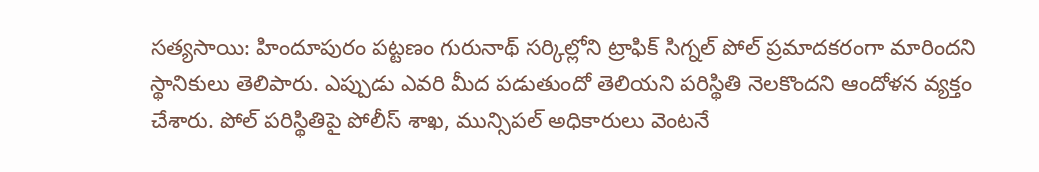సత్యసాయి: హిందూపురం పట్టణం గురునాథ్ సర్కిల్లోని ట్రాఫిక్ సిగ్నల్ పోల్ ప్రమాదకరంగా మారిందని స్థానికులు తెలిపారు. ఎప్పుడు ఎవరి మీద పడుతుందో తెలియని పరిస్థితి నెలకొందని ఆందోళన వ్యక్తం చేశారు. పోల్ పరిస్థితిపై పోలీస్ శాఖ, మున్సిపల్ అధికారులు వెంటనే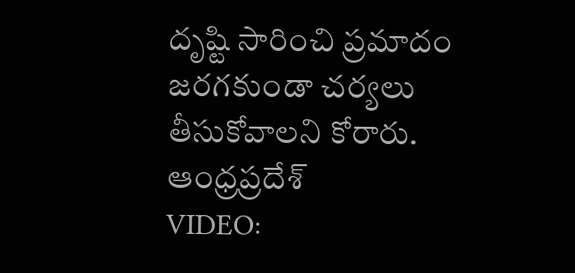దృష్టి సారించి ప్రమాదం జరగకుండా చర్యలు తీసుకోవాలని కోరారు.
ఆంధ్రప్రదేశ్
VIDEO: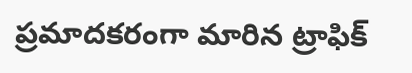ప్రమాదకరంగా మారిన ట్రాఫిక్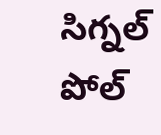సిగ్నల్ పోల్